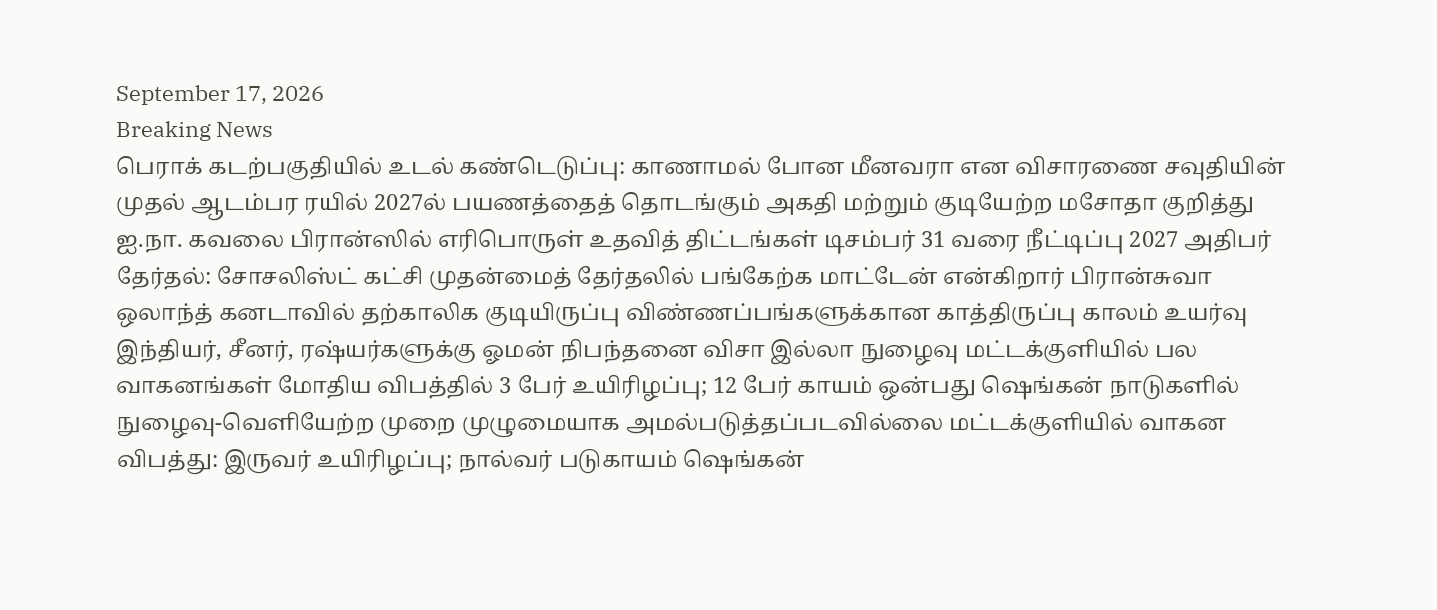September 17, 2026
Breaking News
பெராக் கடற்பகுதியில் உடல் கண்டெடுப்பு: காணாமல் போன மீனவரா என விசாரணை சவுதியின் முதல் ஆடம்பர ரயில் 2027ல் பயணத்தைத் தொடங்கும் அகதி மற்றும் குடியேற்ற மசோதா குறித்து ஐ.நா. கவலை பிரான்ஸில் எரிபொருள் உதவித் திட்டங்கள் டிசம்பர் 31 வரை நீட்டிப்பு 2027 அதிபர் தேர்தல்: சோசலிஸ்ட் கட்சி முதன்மைத் தேர்தலில் பங்கேற்க மாட்டேன் என்கிறார் பிரான்சுவா ஒலாந்த் கனடாவில் தற்காலிக குடியிருப்பு விண்ணப்பங்களுக்கான காத்திருப்பு காலம் உயர்வு இந்தியர், சீனர், ரஷ்யர்களுக்கு ஓமன் நிபந்தனை விசா இல்லா நுழைவு மட்டக்குளியில் பல வாகனங்கள் மோதிய விபத்தில் 3 பேர் உயிரிழப்பு; 12 பேர் காயம் ஒன்பது ஷெங்கன் நாடுகளில் நுழைவு-வெளியேற்ற முறை முழுமையாக அமல்படுத்தப்படவில்லை மட்டக்குளியில் வாகன விபத்து: இருவர் உயிரிழப்பு; நால்வர் படுகாயம் ஷெங்கன்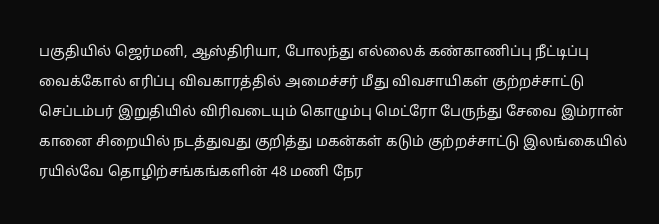பகுதியில் ஜெர்மனி, ஆஸ்திரியா, போலந்து எல்லைக் கண்காணிப்பு நீட்டிப்பு வைக்கோல் எரிப்பு விவகாரத்தில் அமைச்சர் மீது விவசாயிகள் குற்றச்சாட்டு செப்டம்பர் இறுதியில் விரிவடையும் கொழும்பு மெட்ரோ பேருந்து சேவை இம்ரான் கானை சிறையில் நடத்துவது குறித்து மகன்கள் கடும் குற்றச்சாட்டு இலங்கையில் ரயில்வே தொழிற்சங்கங்களின் 48 மணி நேர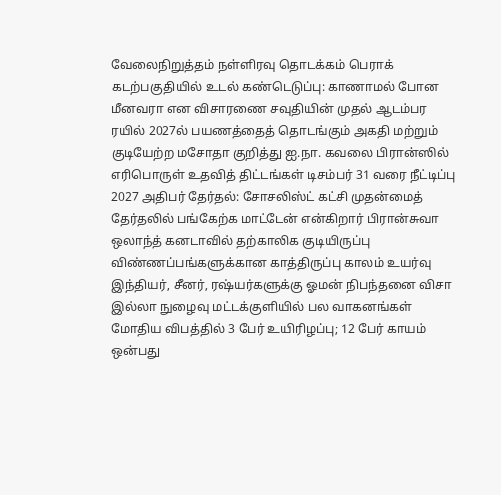வேலைநிறுத்தம் நள்ளிரவு தொடக்கம் பெராக் கடற்பகுதியில் உடல் கண்டெடுப்பு: காணாமல் போன மீனவரா என விசாரணை சவுதியின் முதல் ஆடம்பர ரயில் 2027ல் பயணத்தைத் தொடங்கும் அகதி மற்றும் குடியேற்ற மசோதா குறித்து ஐ.நா. கவலை பிரான்ஸில் எரிபொருள் உதவித் திட்டங்கள் டிசம்பர் 31 வரை நீட்டிப்பு 2027 அதிபர் தேர்தல்: சோசலிஸ்ட் கட்சி முதன்மைத் தேர்தலில் பங்கேற்க மாட்டேன் என்கிறார் பிரான்சுவா ஒலாந்த் கனடாவில் தற்காலிக குடியிருப்பு விண்ணப்பங்களுக்கான காத்திருப்பு காலம் உயர்வு இந்தியர், சீனர், ரஷ்யர்களுக்கு ஓமன் நிபந்தனை விசா இல்லா நுழைவு மட்டக்குளியில் பல வாகனங்கள் மோதிய விபத்தில் 3 பேர் உயிரிழப்பு; 12 பேர் காயம் ஒன்பது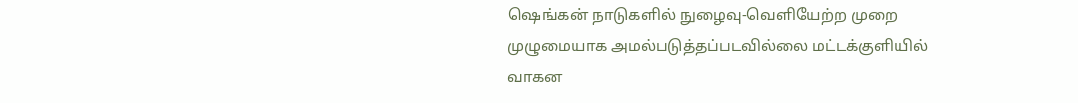ஷெங்கன் நாடுகளில் நுழைவு-வெளியேற்ற முறை முழுமையாக அமல்படுத்தப்படவில்லை மட்டக்குளியில் வாகன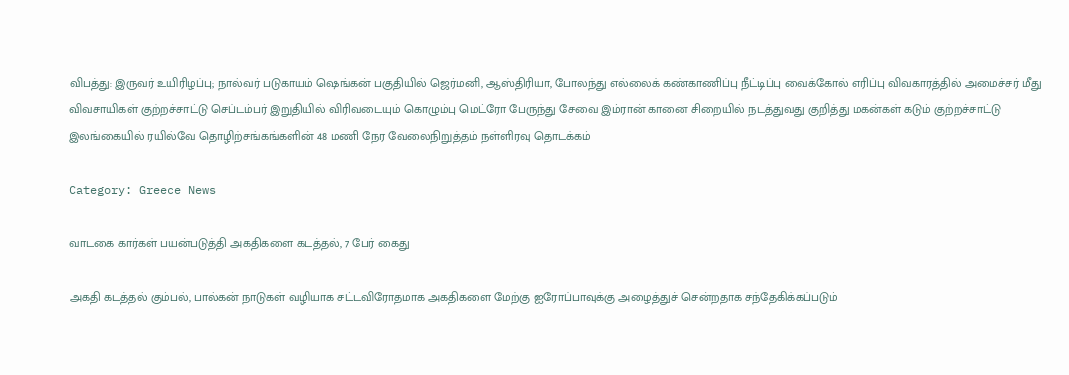விபத்து: இருவர் உயிரிழப்பு; நால்வர் படுகாயம் ஷெங்கன் பகுதியில் ஜெர்மனி, ஆஸ்திரியா, போலந்து எல்லைக் கண்காணிப்பு நீட்டிப்பு வைக்கோல் எரிப்பு விவகாரத்தில் அமைச்சர் மீது விவசாயிகள் குற்றச்சாட்டு செப்டம்பர் இறுதியில் விரிவடையும் கொழும்பு மெட்ரோ பேருந்து சேவை இம்ரான் கானை சிறையில் நடத்துவது குறித்து மகன்கள் கடும் குற்றச்சாட்டு இலங்கையில் ரயில்வே தொழிற்சங்கங்களின் 48 மணி நேர வேலைநிறுத்தம் நள்ளிரவு தொடக்கம்

Category: Greece News

வாடகை கார்கள் பயன்படுத்தி அகதிகளை கடத்தல், 7 பேர் கைது

அகதி கடத்தல் கும்பல், பால்கன் நாடுகள் வழியாக சட்டவிரோதமாக அகதிகளை மேற்கு ஐரோப்பாவுக்கு அழைத்துச் சென்றதாக சந்தேகிக்கப்படும்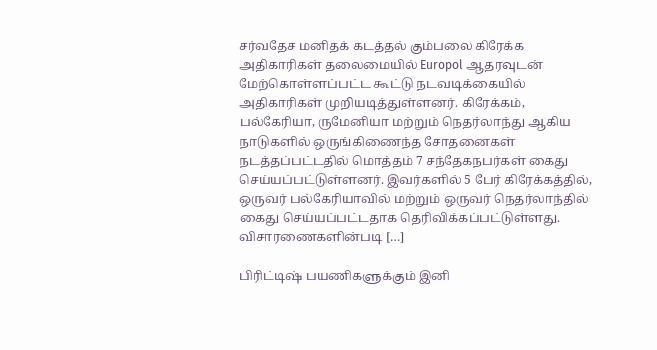சர்வதேச மனிதக் கடத்தல் கும்பலை கிரேக்க அதிகாரிகள் தலைமையில் Europol ஆதரவுடன் மேற்கொள்ளப்பட்ட கூட்டு நடவடிக்கையில் அதிகாரிகள் முறியடித்துள்ளனர். கிரேக்கம், பல்கேரியா, ருமேனியா மற்றும் நெதர்லாந்து ஆகிய நாடுகளில் ஒருங்கிணைந்த சோதனைகள் நடத்தப்பட்டதில் மொத்தம் 7 சந்தேகநபர்கள் கைது செய்யப்பட்டுள்ளனர். இவர்களில் 5 பேர் கிரேக்கத்தில், ஒருவர் பல்கேரியாவில் மற்றும் ஒருவர் நெதர்லாந்தில் கைது செய்யப்பட்டதாக தெரிவிக்கப்பட்டுள்ளது. விசாரணைகளின்படி […]

பிரிட்டிஷ் பயணிகளுக்கும் இனி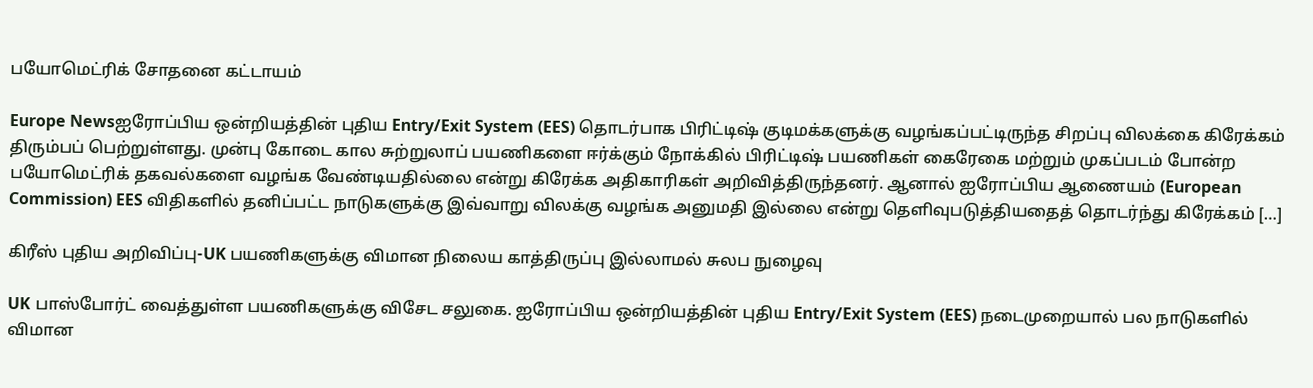பயோமெட்ரிக் சோதனை கட்டாயம்

Europe Newsஐரோப்பிய ஒன்றியத்தின் புதிய Entry/Exit System (EES) தொடர்பாக பிரிட்டிஷ் குடிமக்களுக்கு வழங்கப்பட்டிருந்த சிறப்பு விலக்கை கிரேக்கம் திரும்பப் பெற்றுள்ளது. முன்பு கோடை கால சுற்றுலாப் பயணிகளை ஈர்க்கும் நோக்கில் பிரிட்டிஷ் பயணிகள் கைரேகை மற்றும் முகப்படம் போன்ற பயோமெட்ரிக் தகவல்களை வழங்க வேண்டியதில்லை என்று கிரேக்க அதிகாரிகள் அறிவித்திருந்தனர். ஆனால் ஐரோப்பிய ஆணையம் (European Commission) EES விதிகளில் தனிப்பட்ட நாடுகளுக்கு இவ்வாறு விலக்கு வழங்க அனுமதி இல்லை என்று தெளிவுபடுத்தியதைத் தொடர்ந்து கிரேக்கம் […]

கிரீஸ் புதிய அறிவிப்பு-UK பயணிகளுக்கு விமான நிலைய காத்திருப்பு இல்லாமல் சுலப நுழைவு

UK பாஸ்போர்ட் வைத்துள்ள பயணிகளுக்கு விசேட சலுகை. ஐரோப்பிய ஒன்றியத்தின் புதிய Entry/Exit System (EES) நடைமுறையால் பல நாடுகளில் விமான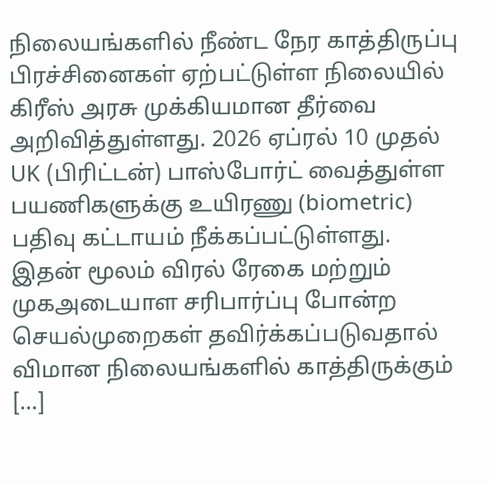நிலையங்களில் நீண்ட நேர காத்திருப்பு பிரச்சினைகள் ஏற்பட்டுள்ள நிலையில் கிரீஸ் அரசு முக்கியமான தீர்வை அறிவித்துள்ளது. 2026 ஏப்ரல் 10 முதல் UK (பிரிட்டன்) பாஸ்போர்ட் வைத்துள்ள பயணிகளுக்கு உயிரணு (biometric) பதிவு கட்டாயம் நீக்கப்பட்டுள்ளது. இதன் மூலம் விரல் ரேகை மற்றும் முகஅடையாள சரிபார்ப்பு போன்ற செயல்முறைகள் தவிர்க்கப்படுவதால் விமான நிலையங்களில் காத்திருக்கும் […]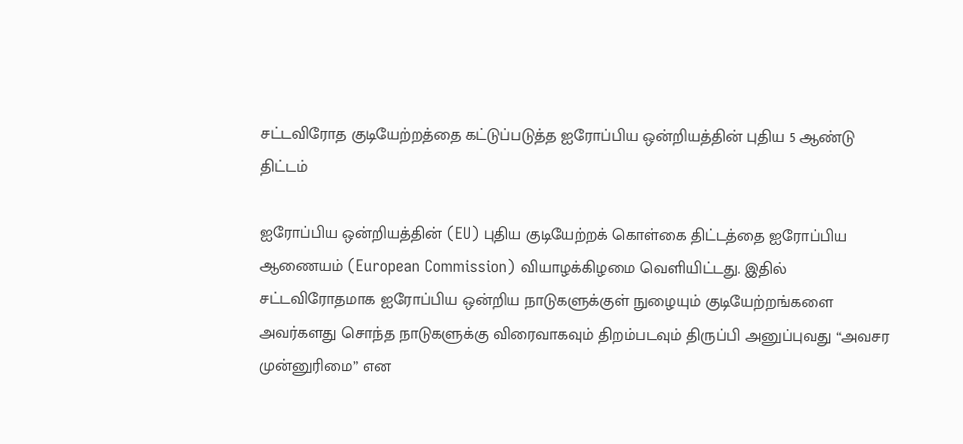சட்டவிரோத குடியேற்றத்தை கட்டுப்படுத்த ஐரோப்பிய ஒன்றியத்தின் புதிய 5 ஆண்டு திட்டம்

ஐரோப்பிய ஒன்றியத்தின் (EU) புதிய குடியேற்றக் கொள்கை திட்டத்தை ஐரோப்பிய ஆணையம் (European Commission) வியாழக்கிழமை வெளியிட்டது. இதில் சட்டவிரோதமாக ஐரோப்பிய ஒன்றிய நாடுகளுக்குள் நுழையும் குடியேற்றங்களை அவர்களது சொந்த நாடுகளுக்கு விரைவாகவும் திறம்படவும் திருப்பி அனுப்புவது “அவசர முன்னுரிமை” என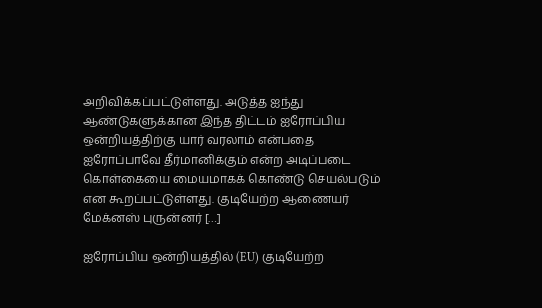அறிவிக்கப்பட்டுள்ளது. அடுத்த ஐந்து ஆண்டுகளுக்கான இந்த திட்டம் ஐரோப்பிய ஒன்றியத்திற்கு யார் வரலாம் என்பதை ஐரோப்பாவே தீர்மானிக்கும் என்ற அடிப்படை கொள்கையை மையமாகக் கொண்டு செயல்படும் என கூறப்பட்டுள்ளது. குடியேற்ற ஆணையர் மேக்னஸ் புருன்னர் […]

ஐரோப்பிய ஒன்றியத்தில் (EU) குடியேற்ற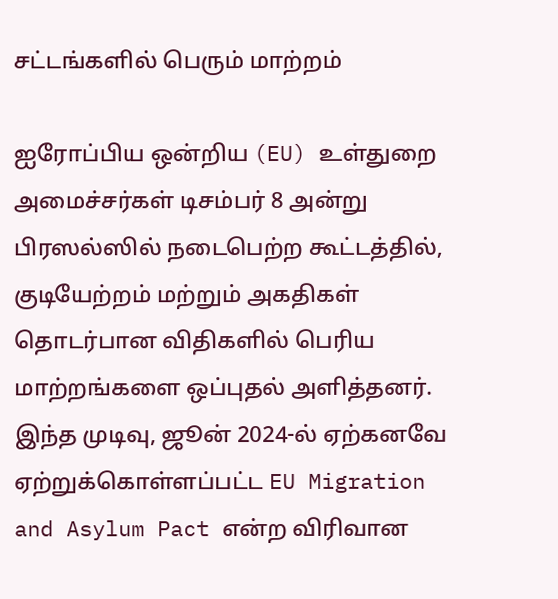சட்டங்களில் பெரும் மாற்றம்

ஐரோப்பிய ஒன்றிய (EU) உள்துறை அமைச்சர்கள் டிசம்பர் 8 அன்று பிரஸல்ஸில் நடைபெற்ற கூட்டத்தில், குடியேற்றம் மற்றும் அகதிகள் தொடர்பான விதிகளில் பெரிய மாற்றங்களை ஒப்புதல் அளித்தனர். இந்த முடிவு, ஜூன் 2024-ல் ஏற்கனவே ஏற்றுக்கொள்ளப்பட்ட EU Migration and Asylum Pact என்ற விரிவான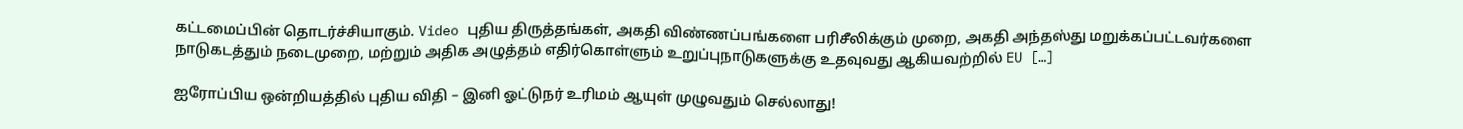கட்டமைப்பின் தொடர்ச்சியாகும். Video புதிய திருத்தங்கள், அகதி விண்ணப்பங்களை பரிசீலிக்கும் முறை, அகதி அந்தஸ்து மறுக்கப்பட்டவர்களை நாடுகடத்தும் நடைமுறை, மற்றும் அதிக அழுத்தம் எதிர்கொள்ளும் உறுப்புநாடுகளுக்கு உதவுவது ஆகியவற்றில் EU […]

ஐரோப்பிய ஒன்றியத்தில் புதிய விதி – இனி ஓட்டுநர் உரிமம் ஆயுள் முழுவதும் செல்லாது!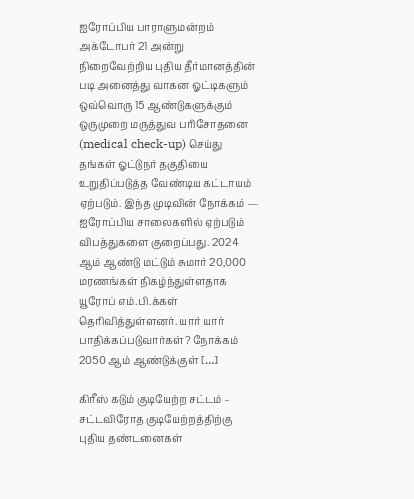ஐரோப்பிய பாராளுமன்றம் அக்டோபர் 21 அன்று நிறைவேற்றிய புதிய தீர்மானத்தின் படி அனைத்து வாகன ஓட்டிகளும் ஒவ்வொரு 15 ஆண்டுகளுக்கும் ஒருமுறை மருத்துவ பரிசோதனை (medical check-up) செய்து தங்கள் ஓட்டுநர் தகுதியை உறுதிப்படுத்த வேண்டிய கட்டாயம் ஏற்படும். இந்த முடிவின் நோக்கம் — ஐரோப்பிய சாலைகளில் ஏற்படும் விபத்துகளை குறைப்பது. 2024 ஆம் ஆண்டு மட்டும் சுமார் 20,000 மரணங்கள் நிகழ்ந்துள்ளதாக யூரோப் எம்.பி.க்கள் தெரிவித்துள்ளனர். யார் யார் பாதிக்கப்படுவார்கள்? நோக்கம் 2050 ஆம் ஆண்டுக்குள் […]

கிரீஸ் கடும் குடியேற்ற சட்டம் – சட்டவிரோத குடியேற்றத்திற்கு புதிய தண்டனைகள்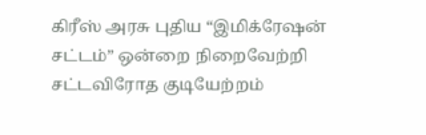கிரீஸ் அரசு புதிய “இமிக்ரேஷன் சட்டம்” ஒன்றை நிறைவேற்றி சட்டவிரோத குடியேற்றம்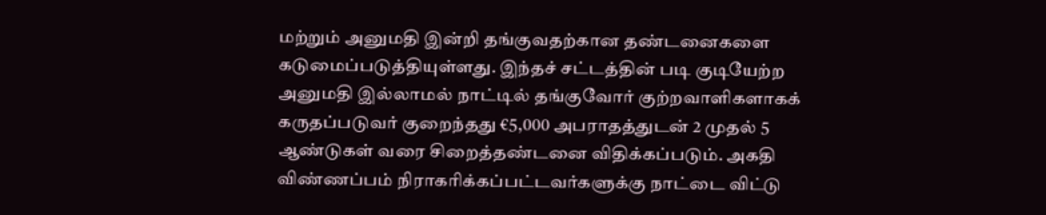மற்றும் அனுமதி இன்றி தங்குவதற்கான தண்டனைகளை கடுமைப்படுத்தியுள்ளது. இந்தச் சட்டத்தின் படி குடியேற்ற அனுமதி இல்லாமல் நாட்டில் தங்குவோர் குற்றவாளிகளாகக் கருதப்படுவர் குறைந்தது €5,000 அபராதத்துடன் 2 முதல் 5 ஆண்டுகள் வரை சிறைத்தண்டனை விதிக்கப்படும். அகதி விண்ணப்பம் நிராகரிக்கப்பட்டவர்களுக்கு நாட்டை விட்டு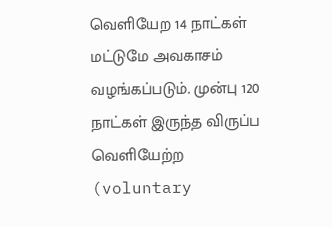வெளியேற 14 நாட்கள் மட்டுமே அவகாசம் வழங்கப்படும். முன்பு 120 நாட்கள் இருந்த விருப்ப வெளியேற்ற (voluntary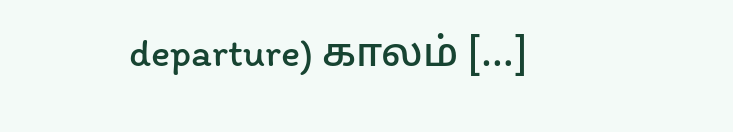departure) காலம் […]